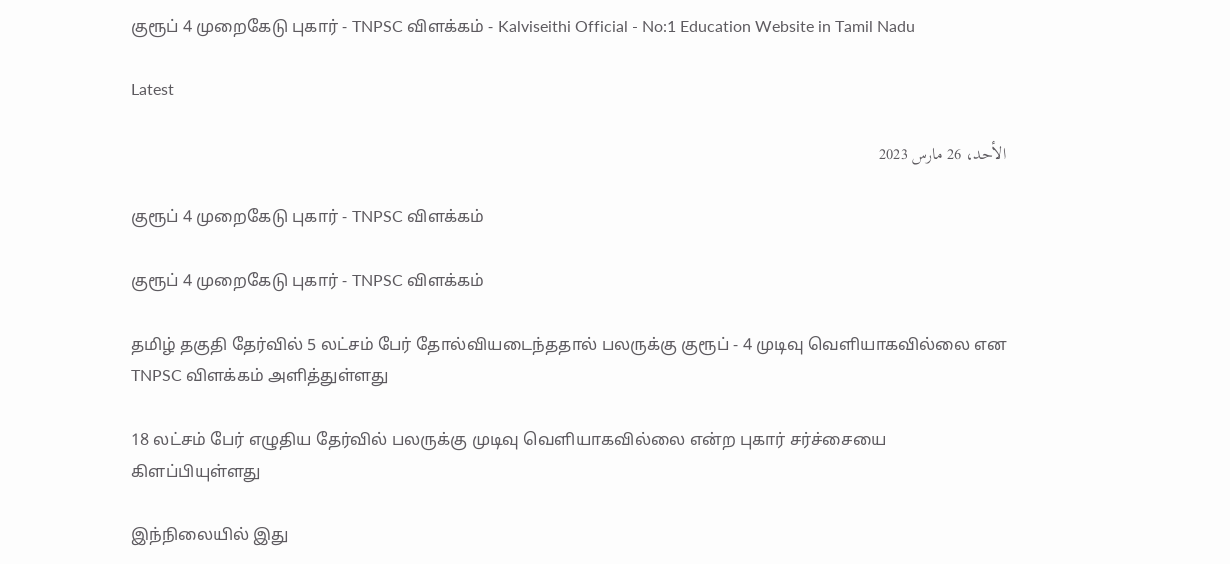குரூப் 4 முறைகேடு புகார் - TNPSC விளக்கம் - Kalviseithi Official - No:1 Education Website in Tamil Nadu

Latest

الأحد، 26 مارس 2023

குரூப் 4 முறைகேடு புகார் - TNPSC விளக்கம்

குரூப் 4 முறைகேடு புகார் - TNPSC விளக்கம்

தமிழ் தகுதி தேர்வில் 5 லட்சம் பேர் தோல்வியடைந்ததால் பலருக்கு குரூப் - 4 முடிவு வெளியாகவில்லை என TNPSC விளக்கம் அளித்துள்ளது

18 லட்சம் பேர் எழுதிய தேர்வில் பலருக்கு முடிவு வெளியாகவில்லை என்ற புகார் சர்ச்சையை கிளப்பியுள்ளது

இந்நிலையில் இது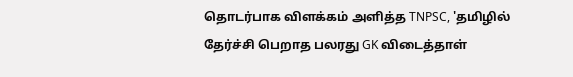தொடர்பாக விளக்கம் அளித்த TNPSC, 'தமிழில் தேர்ச்சி பெறாத பலரது GK விடைத்தாள்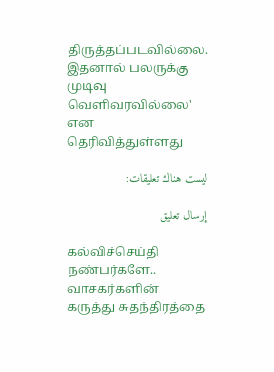திருத்தப்படவில்லை. இதனால் பலருக்கு முடிவு வெளிவரவில்லை' என தெரிவித்துள்ளது

ليست هناك تعليقات:

إرسال تعليق

கல்விச்செய்தி நண்பர்களே.. வாசகர்களின் கருத்து சுதந்திரத்தை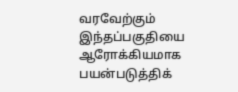வரவேற்கும் இந்தப்பகுதியை ஆரோக்கியமாக பயன்படுத்திக்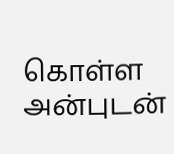கொள்ள அன்புடன்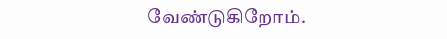வேண்டுகிறோம்.